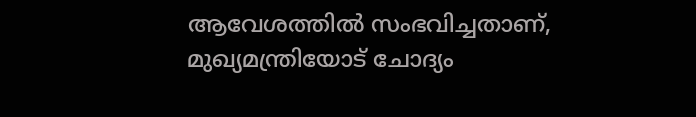ആവേശത്തില്‍ സംഭവിച്ചതാണ്, മുഖ്യമന്ത്രിയോട് ചോദ്യം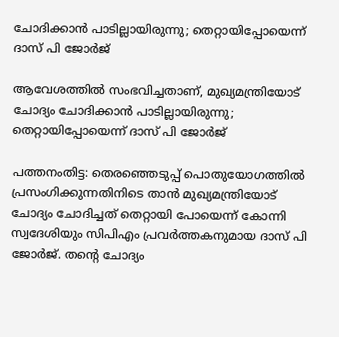ചോദിക്കാന്‍ പാടില്ലായിരുന്നു; തെറ്റായിപ്പോയെന്ന് ദാസ് പി ജോര്‍ജ്

ആവേശത്തില്‍ സംഭവിച്ചതാണ്, മുഖ്യമന്ത്രിയോട് ചോദ്യം ചോദിക്കാന്‍ പാടില്ലായിരുന്നു; തെറ്റായിപ്പോയെന്ന് ദാസ് പി ജോര്‍ജ്

പത്തനംതിട്ട: തെരഞ്ഞെടുപ്പ് പൊതുയോഗത്തില്‍ പ്രസംഗിക്കുന്നതിനിടെ താന്‍ മുഖ്യമന്ത്രിയോട് ചോദ്യം ചോദിച്ചത് തെറ്റായി പോയെന്ന് കോന്നി സ്വദേശിയും സിപിഎം പ്രവര്‍ത്തകനുമായ ദാസ് പി ജോര്‍ജ്. തന്റെ ചോദ്യം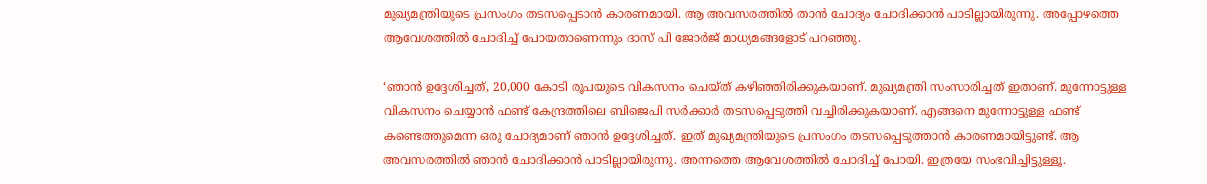മുഖ്യമന്ത്രിയുടെ പ്രസംഗം തടസപ്പെടാന്‍ കാരണമായി. ആ അവസരത്തില്‍ താന്‍ ചോദ്യം ചോദിക്കാന്‍ പാടില്ലായിരുന്നു. അപ്പോഴത്തെ ആവേശത്തില്‍ ചോദിച്ച് പോയതാണെന്നും ദാസ് പി ജോര്‍ജ് മാധ്യമങ്ങളോട് പറഞ്ഞു.

‘ഞാന്‍ ഉദ്ദേശിച്ചത്, 20,000 കോടി രൂപയുടെ വികസനം ചെയ്ത് കഴിഞ്ഞിരിക്കുകയാണ്. മുഖ്യമന്ത്രി സംസാരിച്ചത് ഇതാണ്. മുന്നോട്ടുള്ള വികസനം ചെയ്യാന്‍ ഫണ്ട് കേന്ദ്രത്തിലെ ബിജെപി സര്‍ക്കാര്‍ തടസപ്പെടുത്തി വച്ചിരിക്കുകയാണ്. എങ്ങനെ മുന്നോട്ടുള്ള ഫണ്ട് കണ്ടെത്തുമെന്ന ഒരു ചോദ്യമാണ് ഞാന്‍ ഉദ്ദേശിച്ചത്. ഇത് മുഖ്യമന്ത്രിയുടെ പ്രസംഗം തടസപ്പെടുത്താന്‍ കാരണമായിട്ടുണ്ട്. ആ അവസരത്തില്‍ ഞാന്‍ ചോദിക്കാന്‍ പാടില്ലായിരുന്നു. അന്നത്തെ ആവേശത്തില്‍ ചോദിച്ച് പോയി. ഇത്രയേ സംഭവിച്ചിട്ടുള്ളൂ.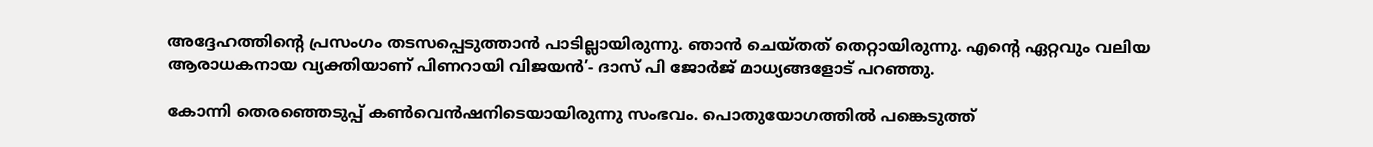അദ്ദേഹത്തിന്റെ പ്രസംഗം തടസപ്പെടുത്താന്‍ പാടില്ലായിരുന്നു. ഞാന്‍ ചെയ്തത് തെറ്റായിരുന്നു. എന്റെ ഏറ്റവും വലിയ ആരാധകനായ വ്യക്തിയാണ് പിണറായി വിജയന്‍’- ദാസ് പി ജോര്‍ജ് മാധ്യങ്ങളോട് പറഞ്ഞു.

കോന്നി തെരഞ്ഞെടുപ്പ് കണ്‍വെന്‍ഷനിടെയായിരുന്നു സംഭവം. പൊതുയോഗത്തില്‍ പങ്കെടുത്ത്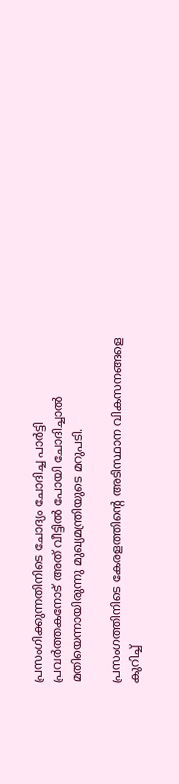പ്രസംഗിക്കുന്നതിനിടെ ചോദ്യം ചോദിച്ച പാര്‍ട്ടി പ്രവര്‍ത്തകനോട് അത് വീട്ടില്‍ പോയി ചോദിച്ചാല്‍ മതിയെന്നായിരുന്നു മുഖ്യമന്ത്രിയുടെ മറുപടി.

പ്രസംഗത്തിനിടെ കേരളത്തിന്റെ അടിസ്ഥാന വികസനങ്ങളെ കുറിച്ച്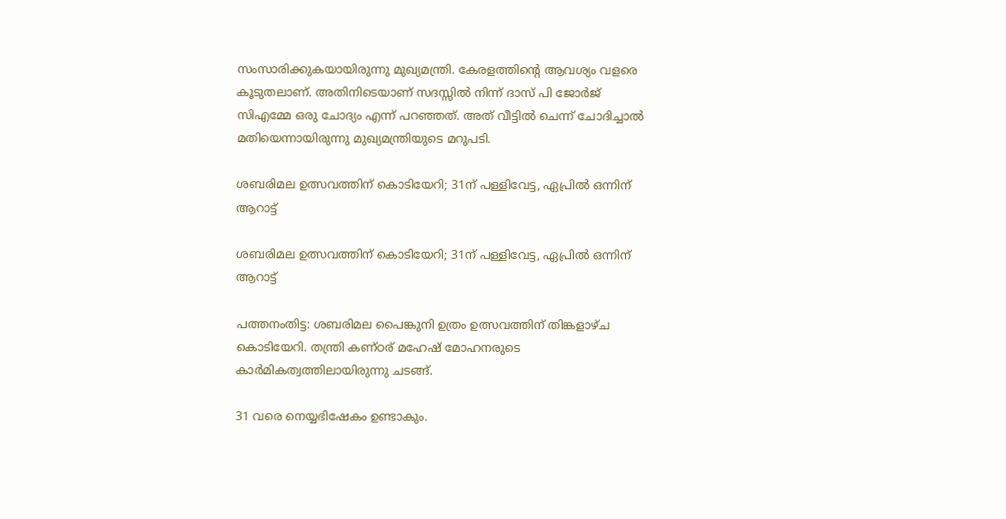സംസാരിക്കുകയായിരുന്നു മുഖ്യമന്ത്രി. കേരളത്തിന്റെ ആവശ്യം വളരെ കൂടുതലാണ്. അതിനിടെയാണ് സദസ്സില്‍ നിന്ന് ദാസ് പി ജോര്‍ജ് സിഎമ്മേ ഒരു ചോദ്യം എന്ന് പറഞ്ഞത്. അത് വീട്ടില്‍ ചെന്ന് ചോദിച്ചാല്‍ മതിയെന്നായിരുന്നു മുഖ്യമന്ത്രിയുടെ മറുപടി.

ശബരിമല ഉത്സവത്തിന് കൊടിയേറി; 31ന് പള്ളിവേട്ട, ഏപ്രില്‍ ഒന്നിന് ആറാട്ട്

ശബരിമല ഉത്സവത്തിന് കൊടിയേറി; 31ന് പള്ളിവേട്ട, ഏപ്രില്‍ ഒന്നിന് ആറാട്ട്

പത്തനംതിട്ട: ശബരിമല പൈങ്കുനി ഉത്രം ഉത്സവത്തിന് തിങ്കളാഴ്ച കൊടിയേറി. തന്ത്രി കണ്ഠര് മഹേഷ് മോഹനരുടെ കാര്‍മികത്വത്തിലായിരുന്നു ചടങ്ങ്.

31 വരെ നെയ്യഭിഷേകം ഉണ്ടാകും.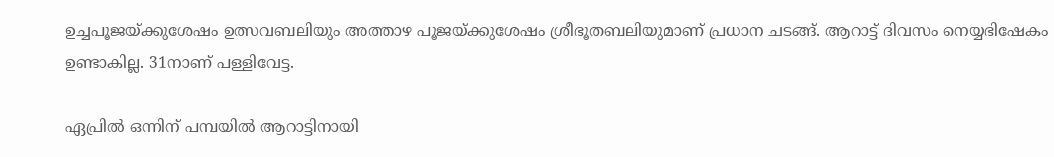ഉച്ചപൂജയ്ക്കുശേഷം ഉത്സവബലിയും അത്താഴ പൂജയ്ക്കുശേഷം ശ്രീഭൂതബലിയുമാണ് പ്രധാന ചടങ്ങ്. ആറാട്ട് ദിവസം നെയ്യഭിഷേകം ഉണ്ടാകില്ല. 31നാണ് പള്ളിവേട്ട.

ഏപ്രില്‍ ഒന്നിന് പമ്പയില്‍ ആറാട്ടിനായി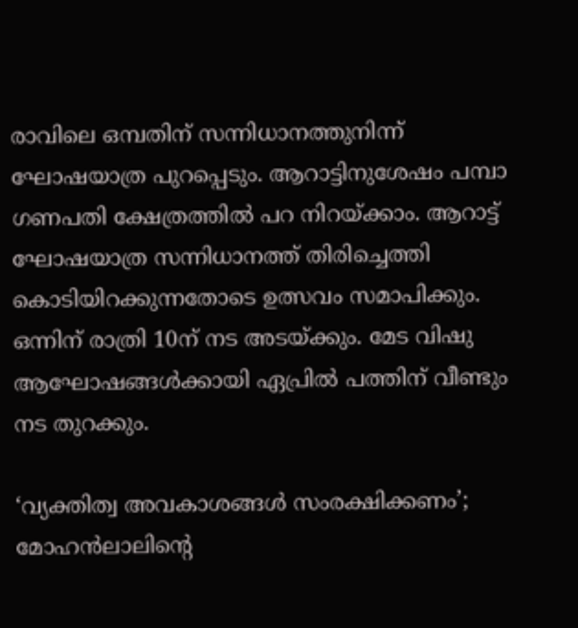രാവിലെ ഒമ്പതിന് സന്നിധാനത്തുനിന്ന് ഘോഷയാത്ര പുറപ്പെടും. ആറാട്ടിനുശേഷം പമ്പാ ഗണപതി ക്ഷേത്രത്തില്‍ പറ നിറയ്ക്കാം. ആറാട്ട് ഘോഷയാത്ര സന്നിധാനത്ത് തിരിച്ചെത്തി കൊടിയിറക്കുന്നതോടെ ഉത്സവം സമാപിക്കും. ഒന്നിന് രാത്രി 10ന് നട അടയ്ക്കും. മേട വിഷു ആഘോഷങ്ങള്‍ക്കായി ഏപ്രില്‍ പത്തിന് വീണ്ടും നട തുറക്കും.

‘വ്യക്തിത്വ അവകാശങ്ങള്‍ സംരക്ഷിക്കണം’; മോഹന്‍ലാലിന്റെ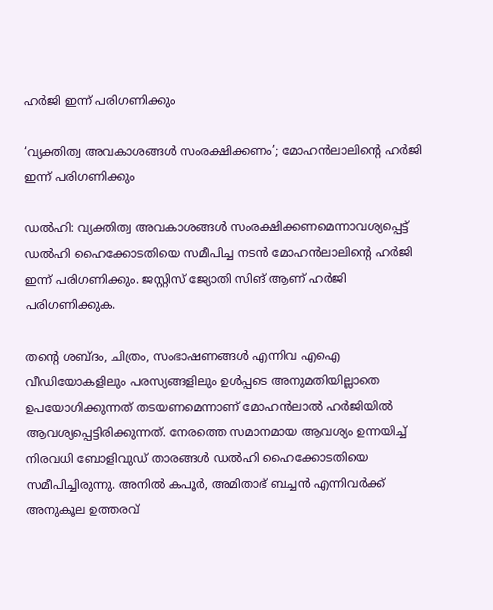ഹര്‍ജി ഇന്ന് പരിഗണിക്കും

‘വ്യക്തിത്വ അവകാശങ്ങള്‍ സംരക്ഷിക്കണം’; മോഹന്‍ലാലിന്റെ ഹര്‍ജി ഇന്ന് പരിഗണിക്കും

ഡല്‍ഹി: വ്യക്തിത്വ അവകാശങ്ങള്‍ സംരക്ഷിക്കണമെന്നാവശ്യപ്പെട്ട് ഡല്‍ഹി ഹൈക്കോടതിയെ സമീപിച്ച നടന്‍ മോഹന്‍ലാലിന്റെ ഹര്‍ജി ഇന്ന് പരിഗണിക്കും. ജസ്റ്റിസ് ജ്യോതി സിങ് ആണ് ഹര്‍ജി പരിഗണിക്കുക.

തന്റെ ശബ്ദം, ചിത്രം, സംഭാഷണങ്ങള്‍ എന്നിവ എഐ വീഡിയോകളിലും പരസ്യങ്ങളിലും ഉള്‍പ്പടെ അനുമതിയില്ലാതെ ഉപയോഗിക്കുന്നത് തടയണമെന്നാണ് മോഹന്‍ലാല്‍ ഹര്‍ജിയില്‍ ആവശ്യപ്പെട്ടിരിക്കുന്നത്. നേരത്തെ സമാനമായ ആവശ്യം ഉന്നയിച്ച് നിരവധി ബോളിവുഡ് താരങ്ങള്‍ ഡല്‍ഹി ഹൈക്കോടതിയെ സമീപിച്ചിരുന്നു. അനില്‍ കപൂര്‍, അമിതാഭ് ബച്ചന്‍ എന്നിവര്‍ക്ക് അനുകൂല ഉത്തരവ്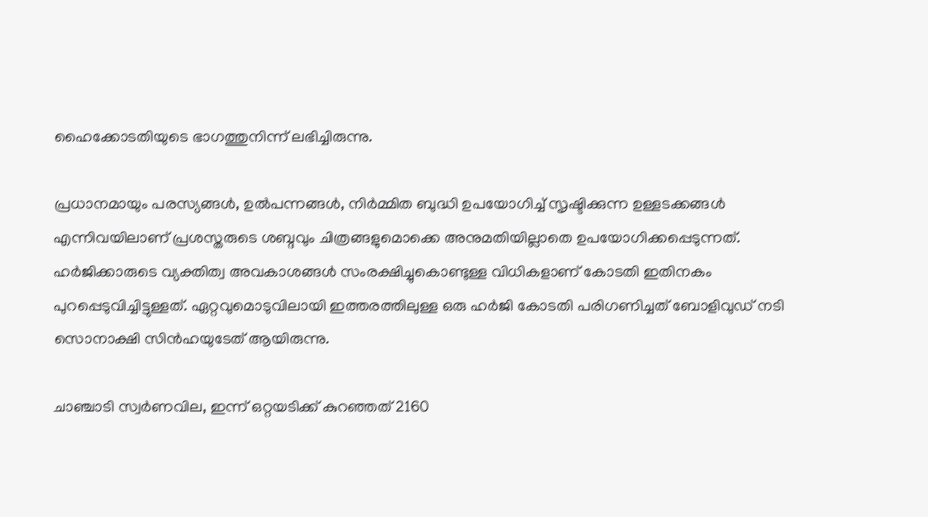ഹൈക്കോടതിയുടെ ഭാഗത്തുനിന്ന് ലഭിച്ചിരുന്നു.

പ്രധാനമായും പരസ്യങ്ങള്‍, ഉല്‍പന്നങ്ങള്‍, നിര്‍മ്മിത ബുദ്ധി ഉപയോഗിച്ച് സൃഷ്ടിക്കുന്ന ഉള്ളടക്കങ്ങള്‍ എന്നിവയിലാണ് പ്രശസ്തരുടെ ശബ്ദവും ചിത്രങ്ങളുമൊക്കെ അനുമതിയില്ലാതെ ഉപയോഗിക്കപ്പെടുന്നത്. ഹര്‍ജിക്കാരുടെ വ്യക്തിത്വ അവകാശങ്ങള്‍ സംരക്ഷിച്ചുകൊണ്ടുള്ള വിധികളാണ് കോടതി ഇതിനകം പുറപ്പെടുവിച്ചിട്ടുള്ളത്. ഏറ്റവുമൊടുവിലായി ഇത്തരത്തിലുള്ള ഒരു ഹര്‍ജി കോടതി പരിഗണിച്ചത് ബോളിവുഡ് നടി സൊനാക്ഷി സിന്‍ഹയുടേത് ആയിരുന്നു.

ചാഞ്ചാടി സ്വര്‍ണവില, ഇന്ന് ഒറ്റയടിക്ക് കുറഞ്ഞത് 2160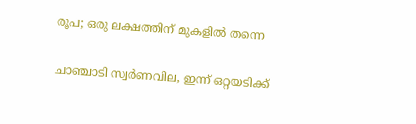രൂപ; ഒരു ലക്ഷത്തിന് മുകളില്‍ തന്നെ

ചാഞ്ചാടി സ്വര്‍ണവില, ഇന്ന് ഒറ്റയടിക്ക്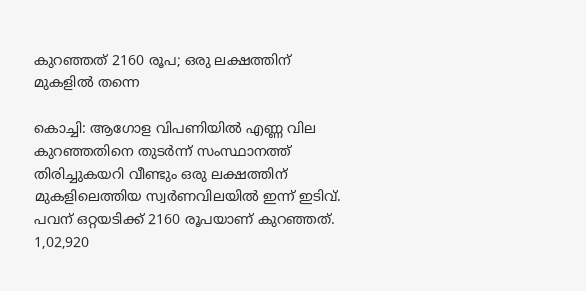കുറഞ്ഞത് 2160 രൂപ; ഒരു ലക്ഷത്തിന് മുകളില്‍ തന്നെ

കൊച്ചി: ആഗോള വിപണിയില്‍ എണ്ണ വില കുറഞ്ഞതിനെ തുടര്‍ന്ന് സംസ്ഥാനത്ത് തിരിച്ചുകയറി വീണ്ടും ഒരു ലക്ഷത്തിന് മുകളിലെത്തിയ സ്വര്‍ണവിലയില്‍ ഇന്ന് ഇടിവ്. പവന് ഒറ്റയടിക്ക് 2160 രൂപയാണ് കുറഞ്ഞത്. 1,02,920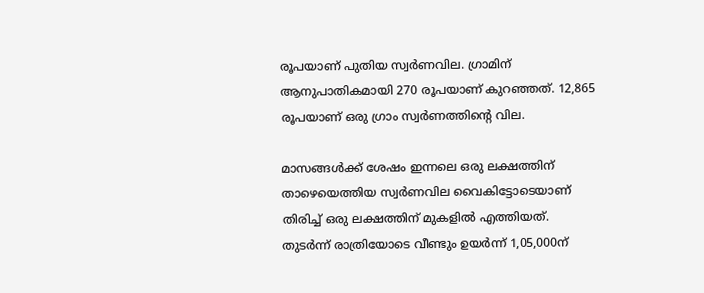രൂപയാണ് പുതിയ സ്വര്‍ണവില. ഗ്രാമിന് ആനുപാതികമായി 270 രൂപയാണ് കുറഞ്ഞത്. 12,865 രൂപയാണ് ഒരു ഗ്രാം സ്വര്‍ണത്തിന്റെ വില.

മാസങ്ങള്‍ക്ക് ശേഷം ഇന്നലെ ഒരു ലക്ഷത്തിന് താഴെയെത്തിയ സ്വര്‍ണവില വൈകിട്ടോടെയാണ് തിരിച്ച് ഒരു ലക്ഷത്തിന് മുകളില്‍ എത്തിയത്. തുടര്‍ന്ന് രാത്രിയോടെ വീണ്ടും ഉയര്‍ന്ന് 1,05,000ന്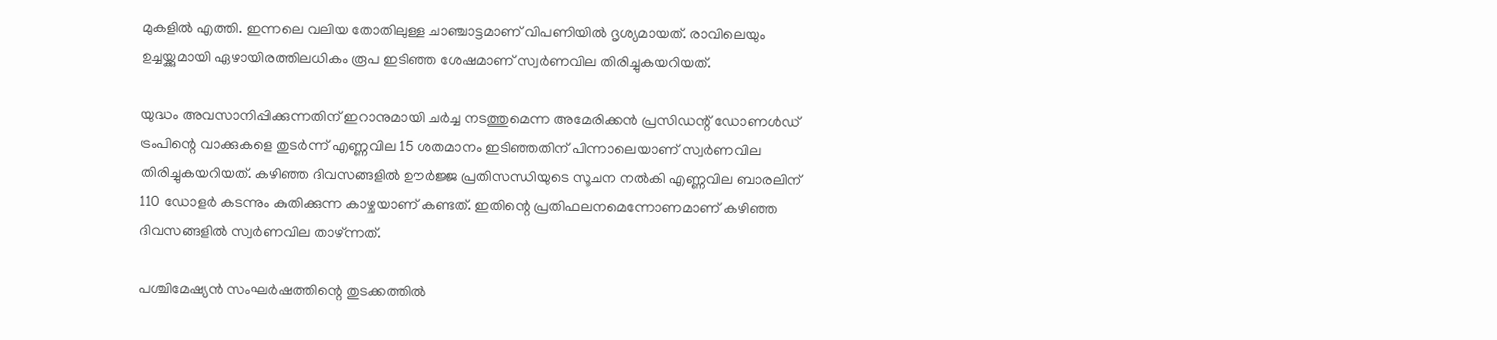മുകളില്‍ എത്തി. ഇന്നലെ വലിയ തോതിലുള്ള ചാഞ്ചാട്ടമാണ് വിപണിയില്‍ ദൃശ്യമായത്. രാവിലെയും ഉച്ചയ്ക്കുമായി ഏഴായിരത്തിലധികം രൂപ ഇടിഞ്ഞ ശേഷമാണ് സ്വര്‍ണവില തിരിച്ചുകയറിയത്.

യുദ്ധം അവസാനിപ്പിക്കുന്നതിന് ഇറാനുമായി ചര്‍ച്ച നടത്തുമെന്ന അമേരിക്കന്‍ പ്രസിഡന്റ് ഡോണള്‍ഡ് ട്രംപിന്റെ വാക്കുകളെ തുടര്‍ന്ന് എണ്ണവില 15 ശതമാനം ഇടിഞ്ഞതിന് പിന്നാലെയാണ് സ്വര്‍ണവില തിരിച്ചുകയറിയത്. കഴിഞ്ഞ ദിവസങ്ങളില്‍ ഊര്‍ജ്ജ പ്രതിസന്ധിയുടെ സൂചന നല്‍കി എണ്ണവില ബാരലിന് 110 ഡോളര്‍ കടന്നും കുതിക്കുന്ന കാഴ്ചയാണ് കണ്ടത്. ഇതിന്റെ പ്രതിഫലനമെന്നോണമാണ് കഴിഞ്ഞ ദിവസങ്ങളില്‍ സ്വര്‍ണവില താഴ്ന്നത്.

പശ്ചിമേഷ്യന്‍ സംഘര്‍ഷത്തിന്റെ തുടക്കത്തില്‍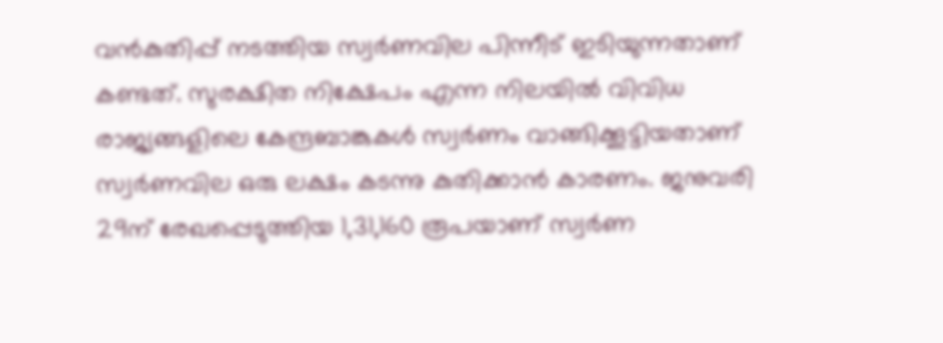വന്‍കുതിപ്പ് നടത്തിയ സ്വര്‍ണവില പിന്നീട് ഇടിയുന്നതാണ് കണ്ടത്. സുരക്ഷിത നിക്ഷേപം എന്ന നിലയില്‍ വിവിധ രാജ്യങ്ങളിലെ കേന്ദ്രബാങ്കുകള്‍ സ്വര്‍ണം വാങ്ങിക്കൂട്ടിയതാണ് സ്വര്‍ണവില ഒരു ലക്ഷം കടന്നു കുതിക്കാന്‍ കാരണം. ജനുവരി 29ന് രേഖപ്പെടുത്തിയ 1,31,160 രൂപയാണ് സ്വര്‍ണ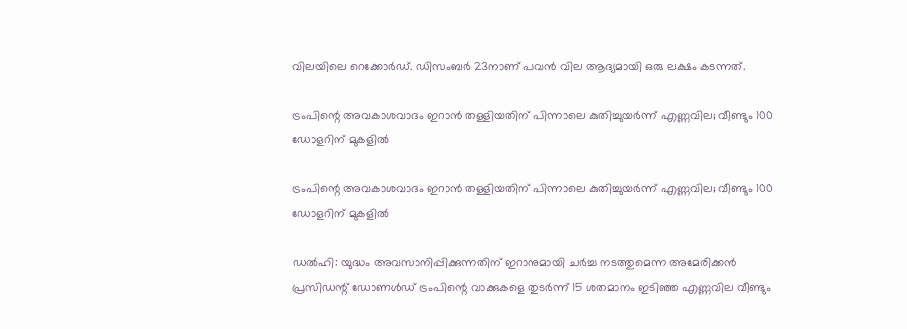വിലയിലെ റെക്കോര്‍ഡ്. ഡിസംബര്‍ 23നാണ് പവന്‍ വില ആദ്യമായി ഒരു ലക്ഷം കടന്നത്.

ട്രംപിന്റെ അവകാശവാദം ഇറാന്‍ തള്ളിയതിന് പിന്നാലെ കുതിച്ചുയര്‍ന്ന് എണ്ണവില; വീണ്ടും 100 ഡോളറിന് മുകളില്‍

ട്രംപിന്റെ അവകാശവാദം ഇറാന്‍ തള്ളിയതിന് പിന്നാലെ കുതിച്ചുയര്‍ന്ന് എണ്ണവില; വീണ്ടും 100 ഡോളറിന് മുകളില്‍

ഡല്‍ഹി: യുദ്ധം അവസാനിപ്പിക്കുന്നതിന് ഇറാനുമായി ചര്‍ച്ച നടത്തുമെന്ന അമേരിക്കന്‍ പ്രസിഡന്റ് ഡോണള്‍ഡ് ട്രംപിന്റെ വാക്കുകളെ തുടര്‍ന്ന് 15 ശതമാനം ഇടിഞ്ഞ എണ്ണവില വീണ്ടും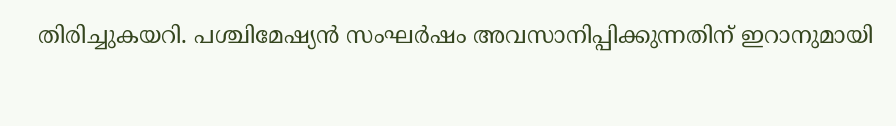തിരിച്ചുകയറി. പശ്ചിമേഷ്യന്‍ സംഘര്‍ഷം അവസാനിപ്പിക്കുന്നതിന് ഇറാനുമായി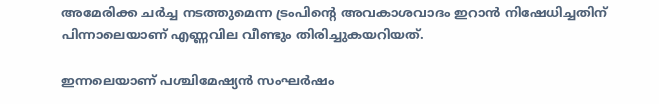അമേരിക്ക ചര്‍ച്ച നടത്തുമെന്ന ട്രംപിന്റെ അവകാശവാദം ഇറാന്‍ നിഷേധിച്ചതിന് പിന്നാലെയാണ് എണ്ണവില വീണ്ടും തിരിച്ചുകയറിയത്.

ഇന്നലെയാണ് പശ്ചിമേഷ്യന്‍ സംഘര്‍ഷം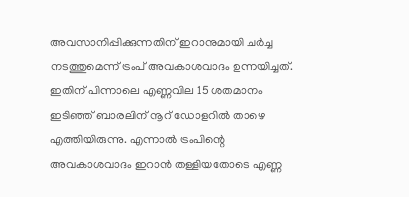അവസാനിപ്പിക്കുന്നതിന് ഇറാനുമായി ചര്‍ച്ച നടത്തുമെന്ന് ട്രംപ് അവകാശവാദം ഉന്നയിച്ചത്. ഇതിന് പിന്നാലെ എണ്ണവില 15 ശതമാനം ഇടിഞ്ഞ് ബാരലിന് നൂറ് ഡോളറില്‍ താഴെ എത്തിയിരുന്നു. എന്നാല്‍ ട്രംപിന്റെ അവകാശവാദം ഇറാന്‍ തള്ളിയതോടെ എണ്ണ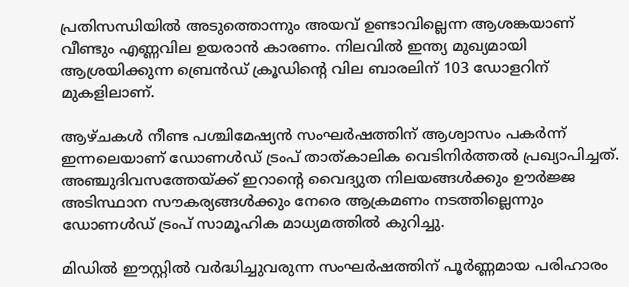പ്രതിസന്ധിയില്‍ അടുത്തൊന്നും അയവ് ഉണ്ടാവില്ലെന്ന ആശങ്കയാണ് വീണ്ടും എണ്ണവില ഉയരാന്‍ കാരണം. നിലവില്‍ ഇന്ത്യ മുഖ്യമായി ആശ്രയിക്കുന്ന ബ്രെന്‍ഡ് ക്രൂഡിന്റെ വില ബാരലിന് 103 ഡോളറിന് മുകളിലാണ്.

ആഴ്ചകള്‍ നീണ്ട പശ്ചിമേഷ്യന്‍ സംഘര്‍ഷത്തിന് ആശ്വാസം പകര്‍ന്ന് ഇന്നലെയാണ് ഡോണള്‍ഡ് ട്രംപ് താത്കാലിക വെടിനിര്‍ത്തല്‍ പ്രഖ്യാപിച്ചത്. അഞ്ചുദിവസത്തേയ്ക്ക് ഇറാന്റെ വൈദ്യുത നിലയങ്ങള്‍ക്കും ഊര്‍ജ്ജ അടിസ്ഥാന സൗകര്യങ്ങള്‍ക്കും നേരെ ആക്രമണം നടത്തില്ലെന്നും ഡോണള്‍ഡ് ട്രംപ് സാമൂഹിക മാധ്യമത്തില്‍ കുറിച്ചു.

മിഡില്‍ ഈസ്റ്റില്‍ വര്‍ദ്ധിച്ചുവരുന്ന സംഘര്‍ഷത്തിന് പൂര്‍ണ്ണമായ പരിഹാരം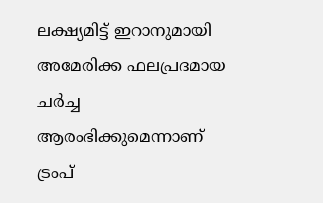ലക്ഷ്യമിട്ട് ഇറാനുമായി അമേരിക്ക ഫലപ്രദമായ ചര്‍ച്ച ആരംഭിക്കുമെന്നാണ് ട്രംപ്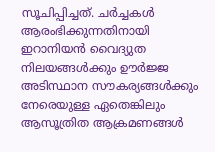സൂചിപ്പിച്ചത്. ചര്‍ച്ചകള്‍ ആരംഭിക്കുന്നതിനായി ഇറാനിയന്‍ വൈദ്യുത നിലയങ്ങള്‍ക്കും ഊര്‍ജ്ജ അടിസ്ഥാന സൗകര്യങ്ങള്‍ക്കും നേരെയുള്ള ഏതെങ്കിലും ആസൂത്രിത ആക്രമണങ്ങള്‍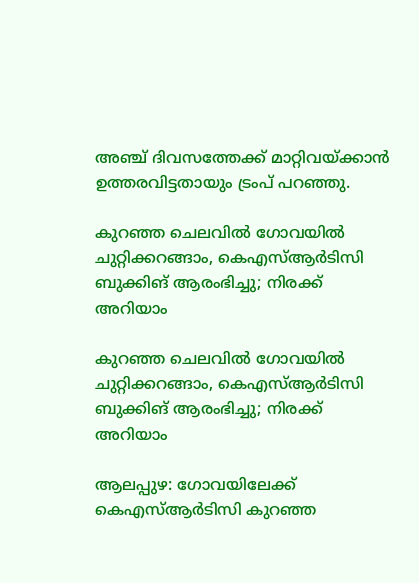അഞ്ച് ദിവസത്തേക്ക് മാറ്റിവയ്ക്കാന്‍ ഉത്തരവിട്ടതായും ട്രംപ് പറഞ്ഞു.

കുറഞ്ഞ ചെലവില്‍ ഗോവയില്‍ ചുറ്റിക്കറങ്ങാം, കെഎസ്ആര്‍ടിസി ബുക്കിങ് ആരംഭിച്ചു; നിരക്ക് അറിയാം

കുറഞ്ഞ ചെലവില്‍ ഗോവയില്‍ ചുറ്റിക്കറങ്ങാം, കെഎസ്ആര്‍ടിസി ബുക്കിങ് ആരംഭിച്ചു; നിരക്ക് അറിയാം

ആലപ്പുഴ: ഗോവയിലേക്ക് കെഎസ്ആര്‍ടിസി കുറഞ്ഞ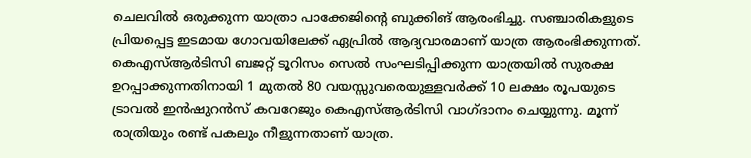ചെലവില്‍ ഒരുക്കുന്ന യാത്രാ പാക്കേജിന്റെ ബുക്കിങ് ആരംഭിച്ചു. സഞ്ചാരികളുടെ പ്രിയപ്പെട്ട ഇടമായ ഗോവയിലേക്ക് ഏപ്രില്‍ ആദ്യവാരമാണ് യാത്ര ആരംഭിക്കുന്നത്. കെഎസ്ആര്‍ടിസി ബജറ്റ് ടൂറിസം സെല്‍ സംഘടിപ്പിക്കുന്ന യാത്രയില്‍ സുരക്ഷ ഉറപ്പാക്കുന്നതിനായി 1 മുതല്‍ 80 വയസ്സുവരെയുള്ളവര്‍ക്ക് 10 ലക്ഷം രൂപയുടെ ട്രാവല്‍ ഇന്‍ഷുറന്‍സ് കവറേജും കെഎസ്ആര്‍ടിസി വാഗ്ദാനം ചെയ്യുന്നു. മൂന്ന് രാത്രിയും രണ്ട് പകലും നീളുന്നതാണ് യാത്ര.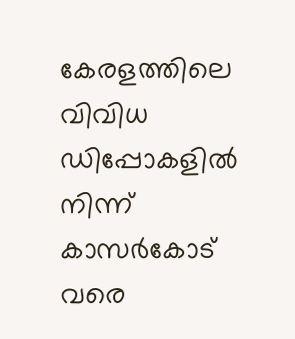കേരളത്തിലെ വിവിധ ഡിപ്പോകളില്‍ നിന്ന് കാസര്‍കോട് വരെ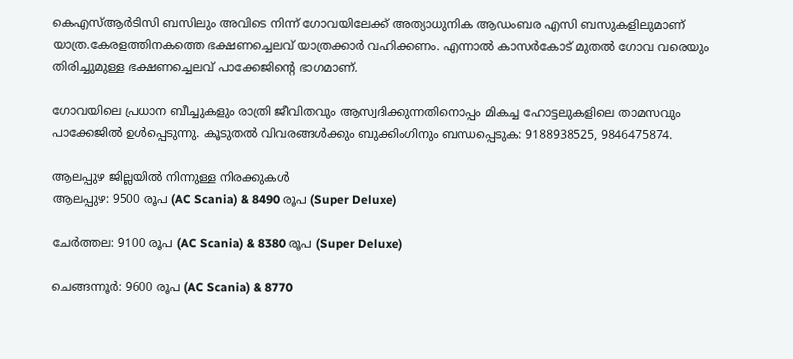കെഎസ്ആര്‍ടിസി ബസിലും അവിടെ നിന്ന് ഗോവയിലേക്ക് അത്യാധുനിക ആഡംബര എസി ബസുകളിലുമാണ് യാത്ര.കേരളത്തിനകത്തെ ഭക്ഷണച്ചെലവ് യാത്രക്കാര്‍ വഹിക്കണം. എന്നാല്‍ കാസര്‍കോട് മുതല്‍ ഗോവ വരെയും തിരിച്ചുമുള്ള ഭക്ഷണച്ചെലവ് പാക്കേജിന്റെ ഭാഗമാണ്.

ഗോവയിലെ പ്രധാന ബീച്ചുകളും രാത്രി ജീവിതവും ആസ്വദിക്കുന്നതിനൊപ്പം മികച്ച ഹോട്ടലുകളിലെ താമസവും പാക്കേജില്‍ ഉള്‍പ്പെടുന്നു. കൂടുതല്‍ വിവരങ്ങള്‍ക്കും ബുക്കിംഗിനും ബന്ധപ്പെടുക: 9188938525, 9846475874.

ആലപ്പുഴ ജില്ലയില്‍ നിന്നുള്ള നിരക്കുകള്‍
ആലപ്പുഴ: 9500 രൂപ (AC Scania) & 8490 രൂപ (Super Deluxe)

ചേര്‍ത്തല: 9100 രൂപ (AC Scania) & 8380 രൂപ (Super Deluxe)

ചെങ്ങന്നൂര്‍: 9600 രൂപ (AC Scania) & 8770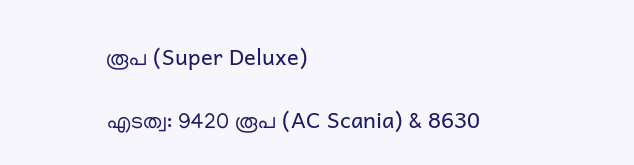രൂപ (Super Deluxe)

എടത്വ: 9420 രൂപ (AC Scania) & 8630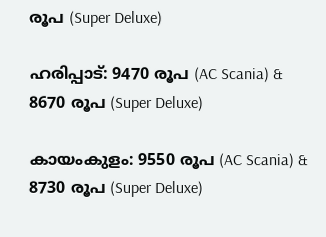രൂപ (Super Deluxe)

ഹരിപ്പാട്: 9470 രൂപ (AC Scania) & 8670 രൂപ (Super Deluxe)

കായംകുളം: 9550 രൂപ (AC Scania) & 8730 രൂപ (Super Deluxe)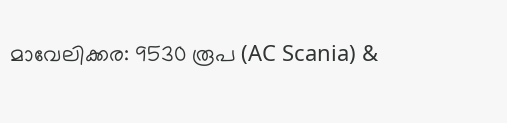മാവേലിക്കര: 9530 രൂപ (AC Scania) &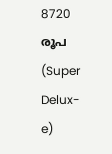8720 രൂപ (Super Delux-e)